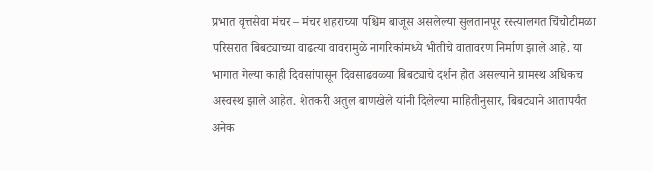प्रभात वृत्तसेवा मंचर – मंचर शहराच्या पश्चिम बाजूस असलेल्या सुलतानपूर रस्त्यालगत चिंचोटीमळा परिसरात बिबट्याच्या वाढत्या वावरामुळे नागरिकांमध्ये भीतीचे वातावरण निर्माण झाले आहे. या भागात गेल्या काही दिवसांपासून दिवसाढवळ्या बिबट्याचे दर्शन होत असल्याने ग्रामस्थ अधिकच अस्वस्थ झाले आहेत. शेतकरी अतुल बाणखेले यांनी दिलेल्या माहितीनुसार, बिबट्याने आतापर्यंत अनेक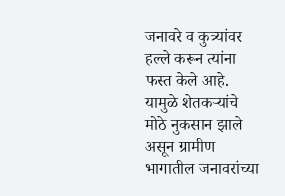जनावरे व कुत्र्यांवर हल्ले करून त्यांना फस्त केले आहे. यामुळे शेतकऱ्यांचे मोठे नुकसान झाले असून ग्रामीण भागातील जनावरांच्या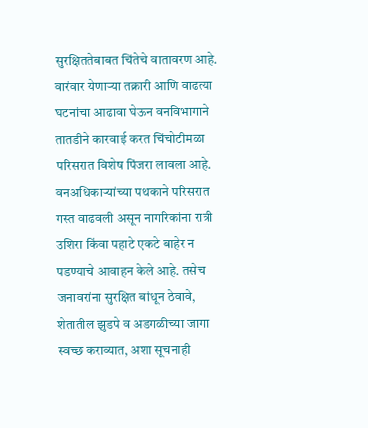सुरक्षिततेबाबत चिंतेचे वातावरण आहे. वारंवार येणाऱ्या तक्रारी आणि वाढत्या घटनांचा आढावा घेऊन वनविभागाने तातडीने कारवाई करत चिंचोटीमळा परिसरात विशेष पिंजरा लावला आहे. वनअधिकाऱ्यांच्या पथकाने परिसरात गस्त वाढवली असून नागरिकांना रात्री उशिरा किंवा पहाटे एकटे बाहेर न पडण्याचे आवाहन केले आहे. तसेच जनावरांना सुरक्षित बांधून ठेवावे, शेतातील झुडपे व अडगळीच्या जागा स्वच्छ कराव्यात, अशा सूचनाही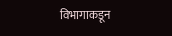विभागाकडून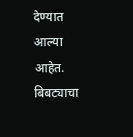देण्यात आल्या आहेत. बिबट्याचा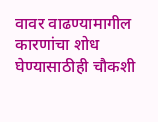वावर वाढण्यामागील कारणांचा शोध घेण्यासाठीही चौकशी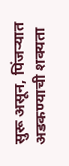सुरू असून, पिंजऱ्यात अडकण्याची शक्यता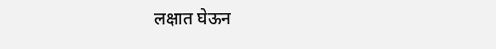लक्षात घेऊन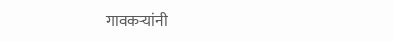गावकऱ्यांनी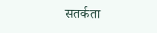सतर्कता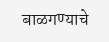बाळगण्याचे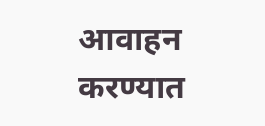आवाहन करण्यात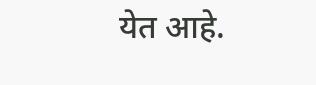येत आहे.